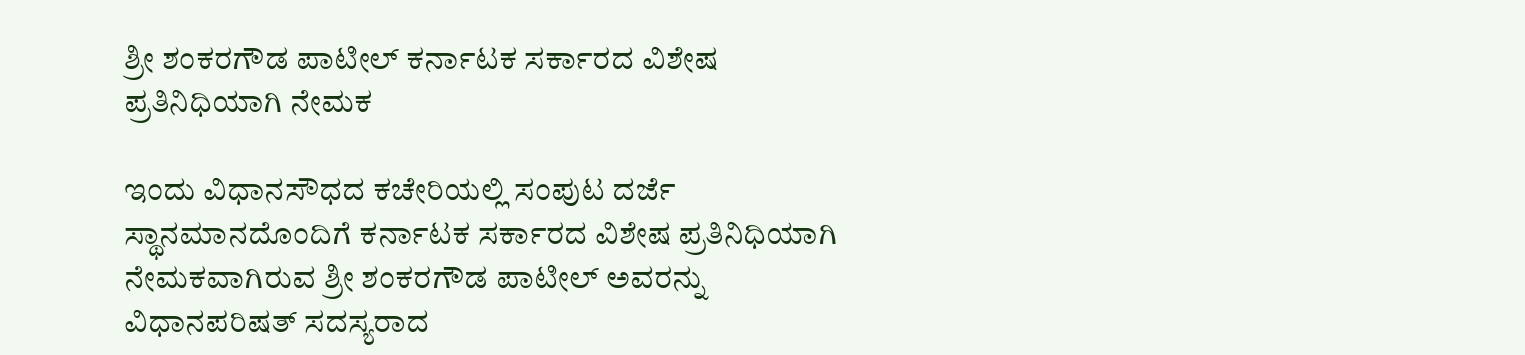ಶ್ರೀ ಶಂಕರಗೌಡ ಪಾಟೀಲ್ ಕರ್ನಾಟಕ ಸರ್ಕಾರದ ವಿಶೇಷ ಪ್ರತಿನಿಧಿಯಾಗಿ ನೇಮಕ

ಇಂದು ವಿಧಾನಸೌಧದ ಕಚೇರಿಯಲ್ಲಿ ಸಂಪುಟ ದರ್ಜೆ ಸ್ಥಾನಮಾನದೊಂದಿಗೆ ಕರ್ನಾಟಕ ಸರ್ಕಾರದ ವಿಶೇಷ ಪ್ರತಿನಿಧಿಯಾಗಿ ನೇಮಕವಾಗಿರುವ ಶ್ರೀ ಶಂಕರಗೌಡ ಪಾಟೀಲ್ ಅವರನ್ನು ವಿಧಾನಪರಿಷತ್ ಸದಸ್ಯರಾದ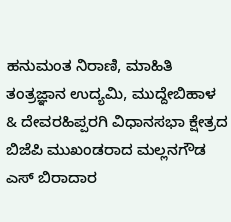ಹನುಮಂತ ನಿರಾಣಿ, ಮಾಹಿತಿ ತಂತ್ರಜ್ಞಾನ ಉದ್ಯಮಿ, ಮುದ್ದೇಬಿಹಾಳ & ದೇವರಹಿಪ್ಪರಗಿ ವಿಧಾನಸಭಾ ಕ್ಷೇತ್ರದ ಬಿಜೆಪಿ ಮುಖಂಡರಾದ ಮಲ್ಲನಗೌಡ ಎಸ್ ಬಿರಾದಾರ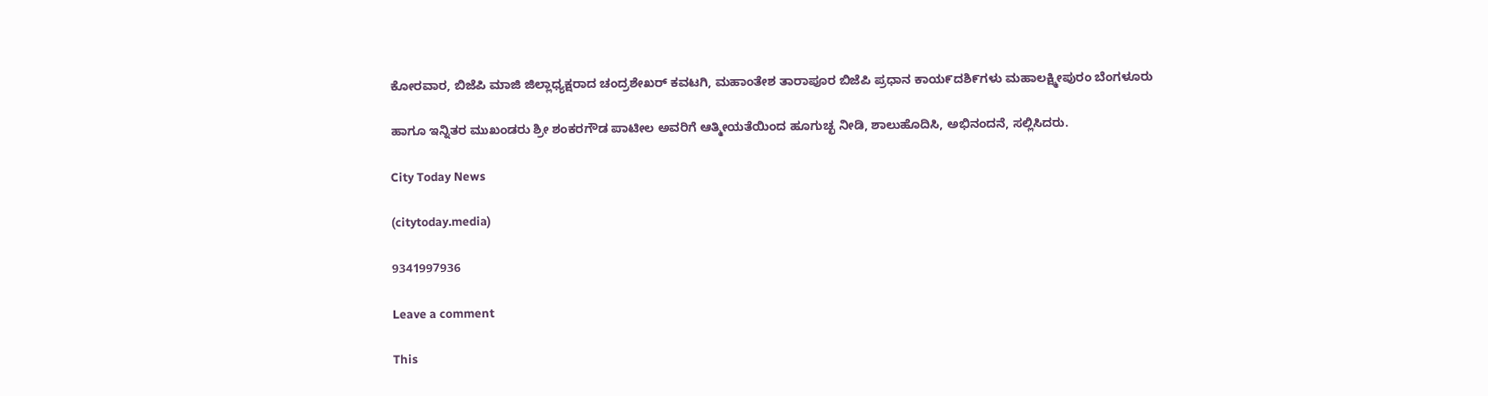ಕೋರವಾರ, ಬಿಜೆಪಿ ಮಾಜಿ ಜಿಲ್ಲಾಧ್ಯಕ್ಷರಾದ ಚಂದ್ರಶೇಖರ್ ಕವಟಗಿ, ಮಹಾಂತೇಶ ತಾರಾಪೂರ ಬಿಜೆಪಿ ಪ್ರಧಾನ ಕಾಯ೯ದಶಿ೯ಗಳು ಮಹಾಲಕ್ಷ್ಮೀಪುರಂ ಬೆಂಗಳೂರು

ಹಾಗೂ ಇನ್ನಿತರ ಮುಖಂಡರು ಶ್ರೀ ಶಂಕರಗೌಡ ಪಾಟೀಲ ಅವರಿಗೆ ಆತ್ಮೀಯತೆಯಿಂದ ಹೂಗುಚ್ಛ ನೀಡಿ, ಶಾಲುಹೊದಿಸಿ, ಅಭಿನಂದನೆ, ಸಲ್ಲಿಸಿದರು.

City Today News

(citytoday.media)

9341997936

Leave a comment

This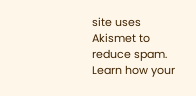site uses Akismet to reduce spam. Learn how your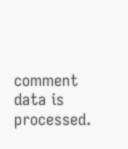comment data is processed.